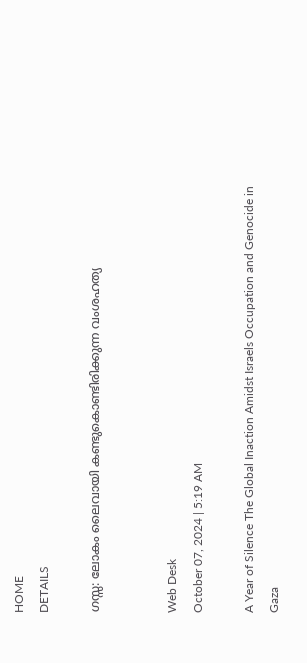HOME
DETAILS

ഗസ്സ: ലോകം ലൈവായി കണ്ടുകൊണ്ടിരിക്കുന്ന വംശഹത്യ


Web Desk
October 07, 2024 | 5:19 AM

A Year of Silence The Global Inaction Amidst Israels Occupation and Genocide in Gaza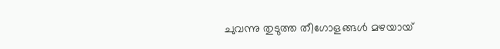ചുവന്നു തുടുത്ത തീഗോളങ്ങള്‍ മഴയായ്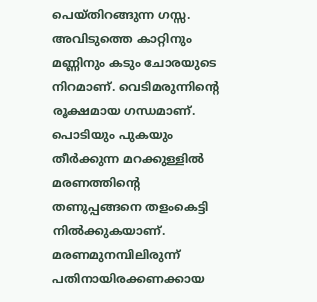പെയ്തിറങ്ങുന്ന ഗസ്സ. അവിടുത്തെ കാറ്റിനും മണ്ണിനും കടും ചോരയുടെ നിറമാണ്. വെടിമരുന്നിന്റെ രൂക്ഷമായ ഗന്ധമാണ്. പൊടിയും പുകയും തീര്‍ക്കുന്ന മറക്കുള്ളില്‍ മരണത്തിന്റെ തണുപ്പങ്ങനെ തളംകെട്ടി നില്‍ക്കുകയാണ്. മരണമുനമ്പിലിരുന്ന് പതിനായിരക്കണക്കായ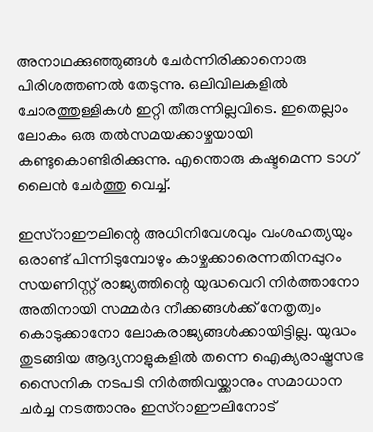അനാഥക്കുഞ്ഞുങ്ങള്‍ ചേര്‍ന്നിരിക്കാനൊരു പിരിശത്തണല്‍ തേടുന്നു. ഒലിവിലകളില്‍ ചോരത്തുള്ളികള്‍ ഇറ്റി തീരുന്നില്ലവിടെ. ഇതെല്ലാം ലോകം ഒരു തല്‍സമയക്കാഴ്ചയായി കണ്ടുകൊണ്ടിരിക്കുന്നു. എന്തൊരു കഷ്ടമെന്ന ടാഗ് ലൈന്‍ ചേര്‍ത്തു വെച്ച്.

ഇസ്‌റാഈലിന്റെ അധിനിവേശവും വംശഹത്യയും ഒരാണ്ട് പിന്നിടുമ്പോഴും കാഴ്ചക്കാരെന്നതിനപ്പുറം സയണിസ്റ്റ് രാജ്യത്തിന്റെ യുദ്ധവെറി നിര്‍ത്താനോ അതിനായി സമ്മര്‍ദ നീക്കങ്ങള്‍ക്ക് നേതൃത്വം കൊടുക്കാനോ ലോകരാജ്യങ്ങള്‍ക്കായിട്ടില്ല. യുദ്ധം തുടങ്ങിയ ആദ്യനാളുകളില്‍ തന്നെ ഐക്യരാഷ്ട്രസഭ സൈനിക നടപടി നിര്‍ത്തിവയ്ക്കാനും സമാധാന ചര്‍ച്ച നടത്താനും ഇസ്‌റാഈലിനോട്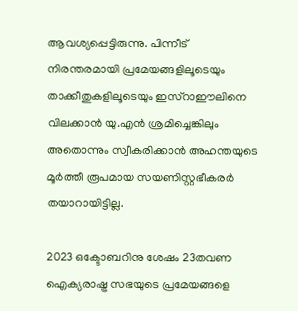ആവശ്യപ്പെട്ടിരുന്നു. പിന്നീട് നിരന്തരമായി പ്രമേയങ്ങളിലൂടെയും താക്കീതുകളിലൂടെയും ഇസ്‌റാഈലിനെ വിലക്കാന്‍ യു.എന്‍ ശ്രമിച്ചെങ്കിലും അതൊന്നും സ്വീകരിക്കാന്‍ അഹന്തയുടെ മൂര്‍ത്തീ രൂപമായ സയണിസ്റ്റഭീകരര്‍ തയാറായിട്ടില്ല.

2023 ഒക്ടോബറിനു ശേഷം 23തവണ ഐക്യരാഷ്ട്ര സഭയുടെ പ്രമേയങ്ങളെ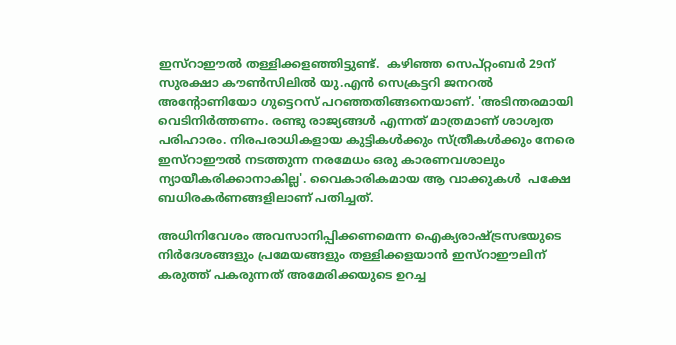ഇസ്‌റാഈല്‍ തള്ളിക്കളഞ്ഞിട്ടുണ്ട്.  കഴിഞ്ഞ സെപ്റ്റംബര്‍ 29ന് സുരക്ഷാ കൗണ്‍സിലില്‍ യു.എന്‍ സെക്രട്ടറി ജനറല്‍ അന്റോണിയോ ഗുട്ടെറസ് പറഞ്ഞതിങ്ങനെയാണ്. 'അടിന്തരമായി വെടിനിര്‍ത്തണം. രണ്ടു രാജ്യങ്ങള്‍ എന്നത് മാത്രമാണ് ശാശ്വത പരിഹാരം. നിരപരാധികളായ കുട്ടികള്‍ക്കും സ്ത്രീകള്‍ക്കും നേരെ ഇസ്‌റാഈല്‍ നടത്തുന്ന നരമേധം ഒരു കാരണവശാലും ന്യായീകരിക്കാനാകില്ല'. വൈകാരികമായ ആ വാക്കുകള്‍  പക്ഷേ ബധിരകര്‍ണങ്ങളിലാണ് പതിച്ചത്.

അധിനിവേശം അവസാനിപ്പിക്കണമെന്ന ഐക്യരാഷ്ട്രസഭയുടെ നിര്‍ദേശങ്ങളും പ്രമേയങ്ങളും തള്ളിക്കളയാന്‍ ഇസ്‌റാഈലിന് കരുത്ത് പകരുന്നത് അമേരിക്കയുടെ ഉറച്ച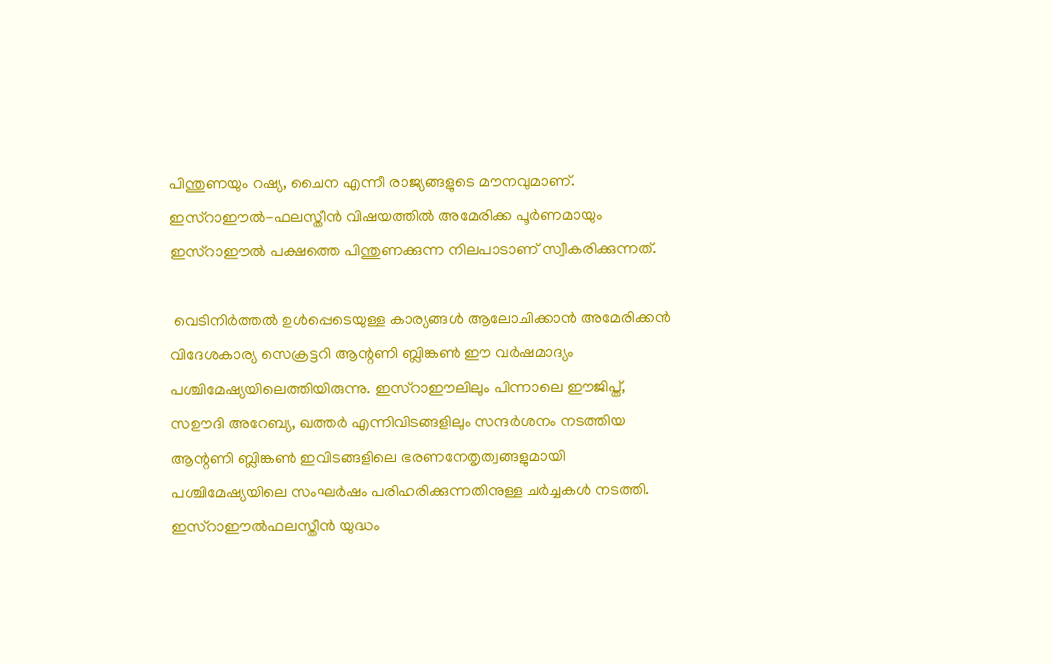പിന്തുണയും റഷ്യ, ചൈന എന്നീ രാജ്യങ്ങളുടെ മൗനവുമാണ്. ഇസ്‌റാഈല്‍-ഫലസ്തീന്‍ വിഷയത്തില്‍ അമേരിക്ക പൂര്‍ണമായും ഇസ്‌റാഈല്‍ പക്ഷത്തെ പിന്തുണക്കുന്ന നിലപാടാണ് സ്വീകരിക്കുന്നത്.

 വെടിനിര്‍ത്തല്‍ ഉള്‍പ്പെടെയുള്ള കാര്യങ്ങള്‍ ആലോചിക്കാന്‍ അമേരിക്കന്‍ വിദേശകാര്യ സെക്രട്ടറി ആന്റണി ബ്ലിങ്കണ്‍ ഈ വര്‍ഷമാദ്യം പശ്ചിമേഷ്യയിലെത്തിയിരുന്നു. ഇസ്‌റാഈലിലും പിന്നാലെ ഈജിപ്ത്, സഊദി അറേബ്യ, ഖത്തര്‍ എന്നിവിടങ്ങളിലും സന്ദര്‍ശനം നടത്തിയ ആന്റണി ബ്ലിങ്കണ്‍ ഇവിടങ്ങളിലെ ഭരണനേതൃത്വങ്ങളുമായി പശ്ചിമേഷ്യയിലെ സംഘര്‍ഷം പരിഹരിക്കുന്നതിനുള്ള ചര്‍ച്ചകള്‍ നടത്തി. ഇസ്‌റാഈല്‍ഫലസ്തീന്‍ യുദ്ധം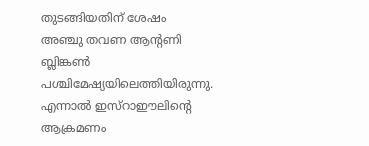തുടങ്ങിയതിന് ശേഷം  അഞ്ചു തവണ ആന്റണി ബ്ലിങ്കണ്‍ പശ്ചിമേഷ്യയിലെത്തിയിരുന്നു. എന്നാല്‍ ഇസ്‌റാഈലിന്റെ ആക്രമണം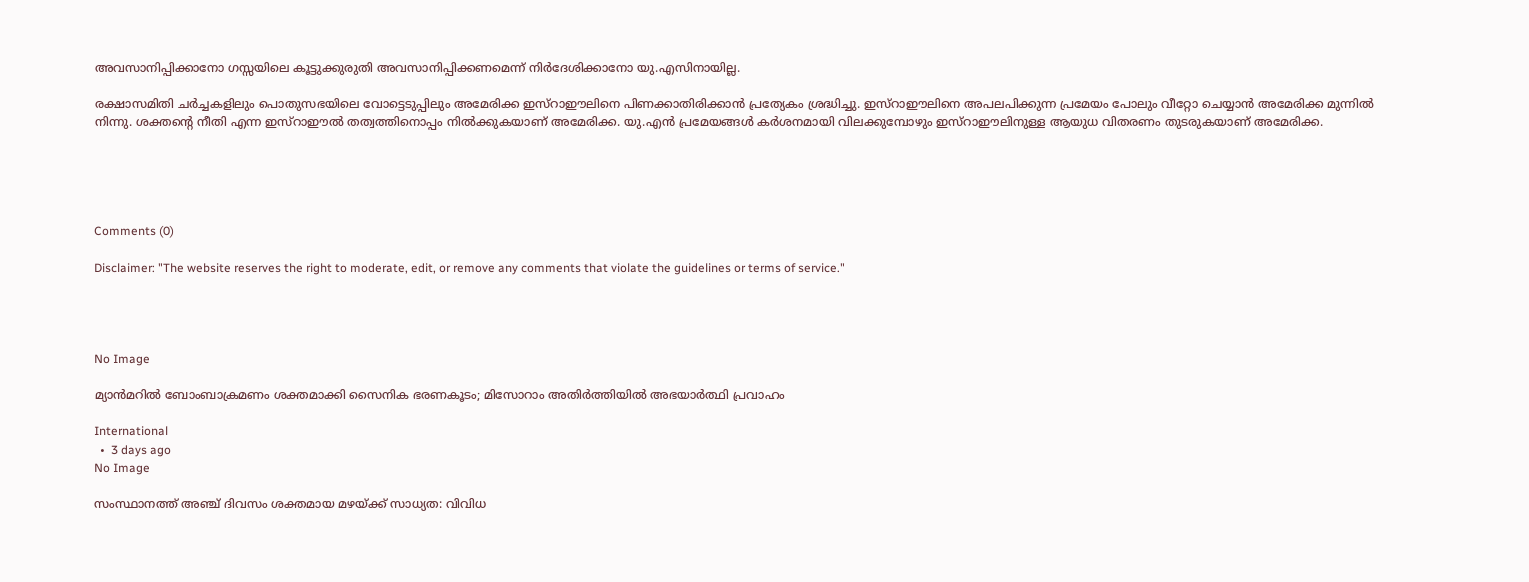അവസാനിപ്പിക്കാനോ ഗസ്സയിലെ കൂട്ടുക്കുരുതി അവസാനിപ്പിക്കണമെന്ന് നിര്‍ദേശിക്കാനോ യു.എസിനായില്ല.

രക്ഷാസമിതി ചര്‍ച്ചകളിലും പൊതുസഭയിലെ വോട്ടെടുപ്പിലും അമേരിക്ക ഇസ്‌റാഈലിനെ പിണക്കാതിരിക്കാന്‍ പ്രത്യേകം ശ്രദ്ധിച്ചു. ഇസ്‌റാഈലിനെ അപലപിക്കുന്ന പ്രമേയം പോലും വീറ്റോ ചെയ്യാന്‍ അമേരിക്ക മുന്നില്‍ നിന്നു. ശക്തന്റെ നീതി എന്ന ഇസ്‌റാഈല്‍ തത്വത്തിനൊപ്പം നില്‍ക്കുകയാണ് അമേരിക്ക. യു.എന്‍ പ്രമേയങ്ങള്‍ കര്‍ശനമായി വിലക്കുമ്പോഴും ഇസ്‌റാഈലിനുള്ള ആയുധ വിതരണം തുടരുകയാണ് അമേരിക്ക.





Comments (0)

Disclaimer: "The website reserves the right to moderate, edit, or remove any comments that violate the guidelines or terms of service."




No Image

മ്യാൻമറിൽ ബോംബാക്രമണം ശക്തമാക്കി സൈനിക ഭരണകൂടം; മിസോറാം അതിർത്തിയിൽ അഭയാർത്ഥി പ്രവാഹം

International
  •  3 days ago
No Image

സംസ്ഥാനത്ത് അഞ്ച് ദിവസം ശക്തമായ മഴയ്ക്ക് സാധ്യത: വിവിധ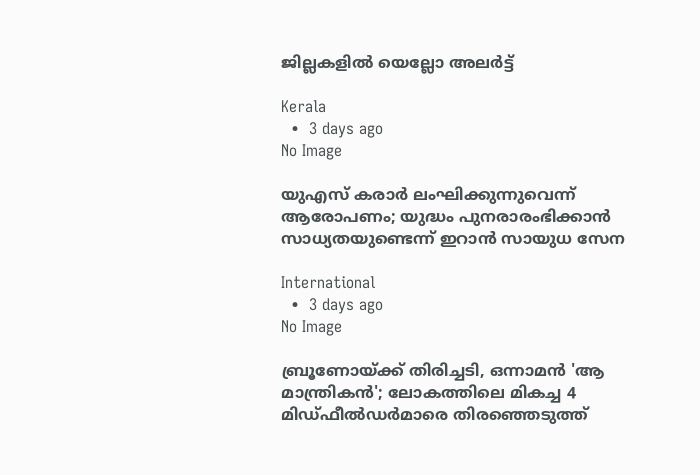ജില്ലകളില്‍ യെല്ലോ അലര്‍ട്ട്

Kerala
  •  3 days ago
No Image

യുഎസ് കരാർ ലംഘിക്കുന്നുവെന്ന് ആരോപണം; യുദ്ധം പുനരാരംഭിക്കാൻ സാധ്യതയുണ്ടെന്ന് ഇറാൻ സായുധ സേന

International
  •  3 days ago
No Image

ബ്രൂണോയ്ക്ക് തിരിച്ചടി, ഒന്നാമൻ 'ആ മാന്ത്രികൻ'; ലോകത്തിലെ മികച്ച 4 മിഡ്‌ഫീൽഡർമാരെ തിരഞ്ഞെടുത്ത്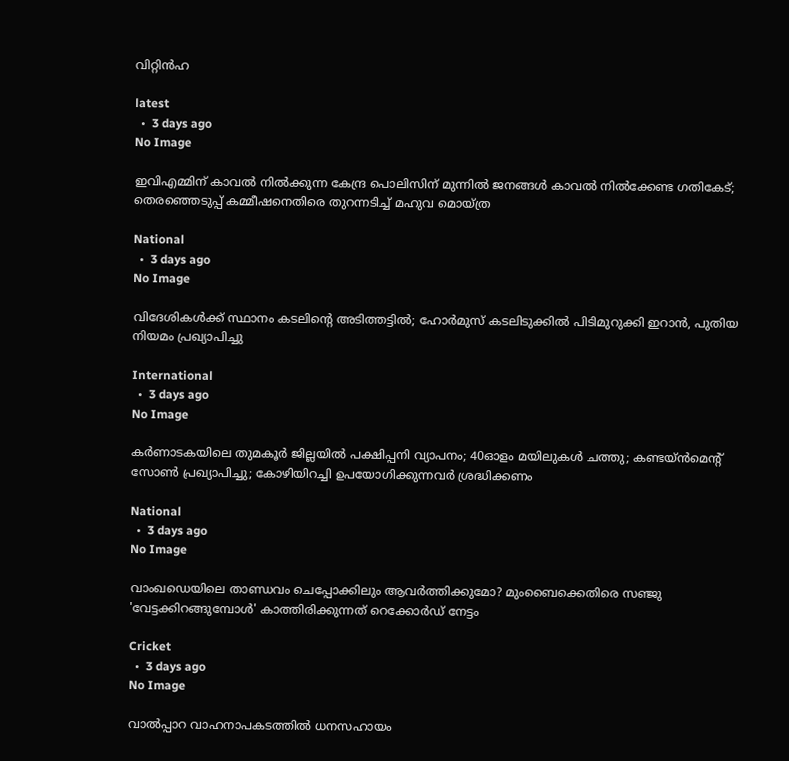വിറ്റിൻഹ

latest
  •  3 days ago
No Image

ഇവിഎമ്മിന് കാവല്‍ നില്‍ക്കുന്ന കേന്ദ്ര പൊലിസിന് മുന്നില്‍ ജനങ്ങള്‍ കാവല്‍ നില്‍ക്കേണ്ട ഗതികേട്; തെരഞ്ഞെടുപ്പ് കമ്മീഷനെതിരെ തുറന്നടിച്ച് മഹുവ മൊയ്ത്ര

National
  •  3 days ago
No Image

വിദേശികൾക്ക് സ്ഥാനം കടലിന്റെ അടിത്തട്ടിൽ; ഹോർമുസ് കടലിടുക്കിൽ പിടിമുറുക്കി ഇറാൻ, പുതിയ നിയമം പ്രഖ്യാപിച്ചു

International
  •  3 days ago
No Image

കര്‍ണാടകയിലെ തുമകൂര്‍ ജില്ലയില്‍ പക്ഷിപ്പനി വ്യാപനം; 40ഓളം മയിലുകള്‍ ചത്തു; കണ്ടയ്ന്‍മെന്റ് സോണ്‍ പ്രഖ്യാപിച്ചു; കോഴിയിറച്ചി ഉപയോഗിക്കുന്നവര്‍ ശ്രദ്ധിക്കണം

National
  •  3 days ago
No Image

വാംഖഡെയിലെ താണ്ഡവം ചെപ്പോക്കിലും ആവർത്തിക്കുമോ? മുംബൈക്കെതിരെ സഞ്ജു 'വേട്ടക്കിറങ്ങുമ്പോൾ' കാത്തിരിക്കുന്നത് റെക്കോർഡ് നേട്ടം

Cricket
  •  3 days ago
No Image

വാല്‍പ്പാറ വാഹനാപകടത്തില്‍ ധനസഹായം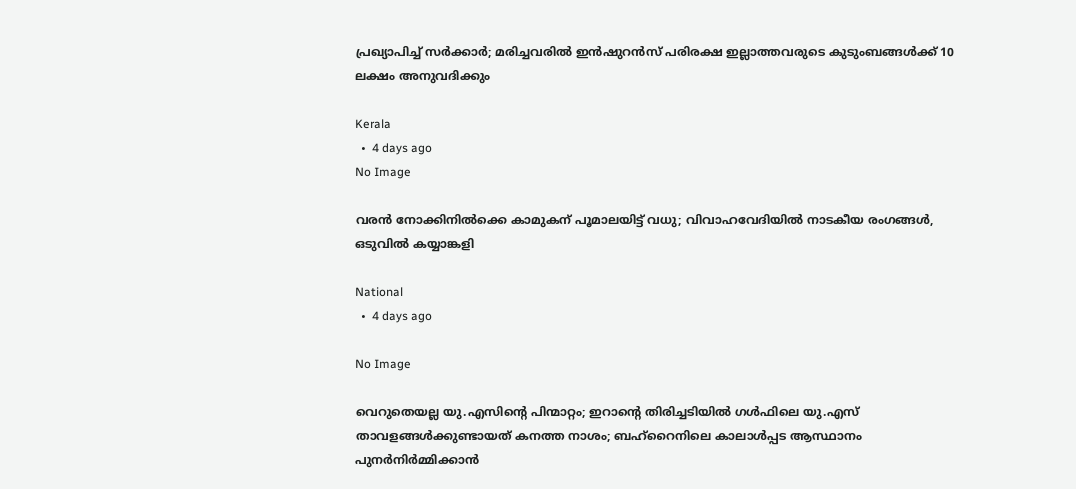പ്രഖ്യാപിച്ച് സര്‍ക്കാര്‍; മരിച്ചവരില്‍ ഇന്‍ഷുറന്‍സ് പരിരക്ഷ ഇല്ലാത്തവരുടെ കുടുംബങ്ങള്‍ക്ക് 10 ലക്ഷം അനുവദിക്കും

Kerala
  •  4 days ago
No Image

വരൻ നോക്കിനിൽക്കെ കാമുകന് പൂമാലയിട്ട് വധു; വിവാഹവേദിയിൽ നാടകീയ രംഗങ്ങൾ, ഒടുവിൽ കയ്യാങ്കളി

National
  •  4 days ago

No Image

വെറുതെയല്ല യു.എസിന്റെ പിന്മാറ്റം; ഇറാന്റെ തിരിച്ചടിയിൽ ഗൾഫിലെ യു.എസ് താവളങ്ങൾക്കുണ്ടായത് കനത്ത നാശം; ബഹ്‌റൈനിലെ കാലാൾപ്പട ആസ്ഥാനം പുനർനിർമ്മിക്കാൻ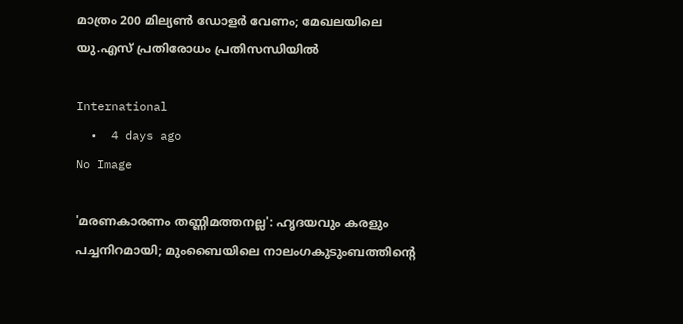മാത്രം 200 മില്യൺ ഡോളർ വേണം; മേഖലയിലെ യു.എസ് പ്രതിരോധം പ്രതിസന്ധിയിൽ

International
  •  4 days ago
No Image

'മരണകാരണം തണ്ണിമത്തനല്ല': ഹൃദയവും കരളും പച്ചനിറമായി; മുംബൈയിലെ നാലംഗകുടുംബത്തിന്റെ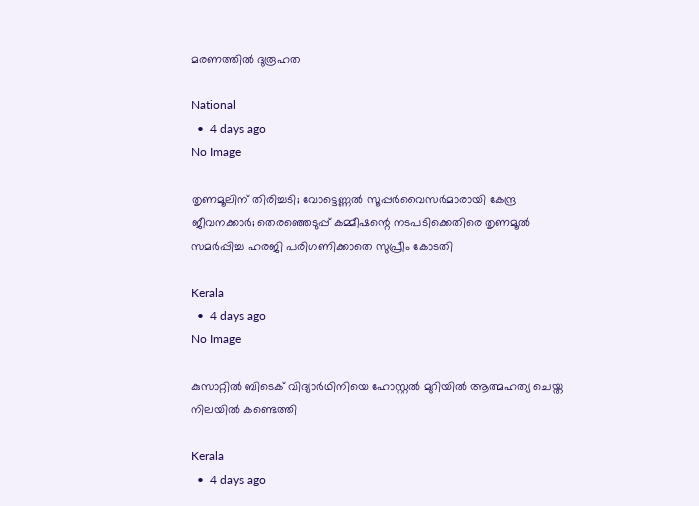മരണത്തില്‍ ദുരൂഹത

National
  •  4 days ago
No Image

തൃണമൂലിന് തിരിച്ചടി; വോട്ടെണ്ണല്‍ സൂപ്പര്‍വൈസര്‍മാരായി കേന്ദ്ര ജീവനക്കാര്‍; തെരഞ്ഞെടുപ്പ് കമ്മീഷന്റെ നടപടിക്കെതിരെ തൃണമൂല്‍ സമര്‍പ്പിച്ച ഹരജി പരിഗണിക്കാതെ സുപ്രീം കോടതി

Kerala
  •  4 days ago
No Image

കുസാറ്റില്‍ ബിടെക് വിദ്യാര്‍ഥിനിയെ ഹോസ്റ്റല്‍ മുറിയില്‍ ആത്മഹത്യ ചെയ്ത നിലയില്‍ കണ്ടെത്തി

Kerala
  •  4 days ago